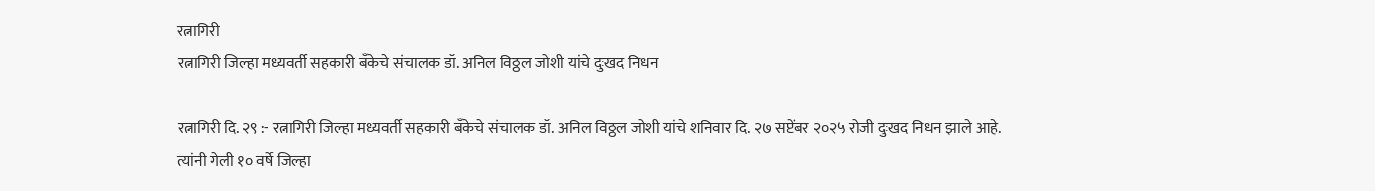रत्नागिरी
रत्नागिरी जिल्हा मध्यवर्ती सहकारी बँकेचे संचालक डॉ. अनिल विठ्ठल जोशी यांचे दुःखद निधन

रत्नागिरी दि. २९ :- रत्नागिरी जिल्हा मध्यवर्ती सहकारी बँकेचे संचालक डॉ. अनिल विठ्ठल जोशी यांचे शनिवार दि. २७ सप्टेंबर २०२५ रोजी दुःखद निधन झाले आहे.
त्यांनी गेली १० वर्षे जिल्हा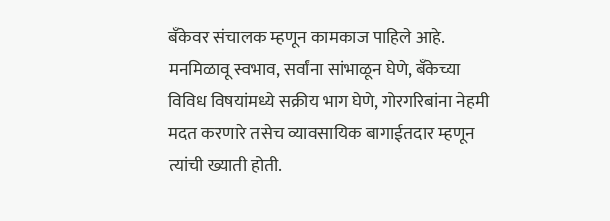बँकेवर संचालक म्हणून कामकाज पाहिले आहे. मनमिळावू स्वभाव, सर्वांना सांभाळून घेणे, बँकेच्या विविध विषयांमध्ये सक्रीय भाग घेणे, गोरगरिबांना नेहमी मदत करणारे तसेच व्यावसायिक बागाईतदार म्हणून त्यांची ख्याती होती.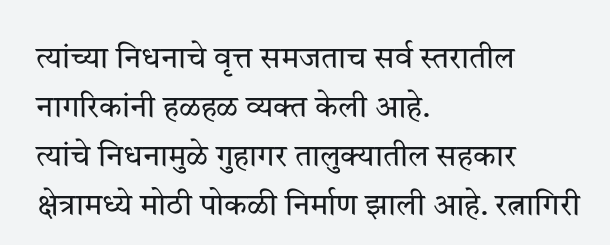त्यांच्या निधनाचे वृत्त समजताच सर्व स्तरातील नागरिकांनी हळहळ व्यक्त केली आहे.
त्यांचे निधनामुळे गुहागर तालुक्यातील सहकार क्षेत्रामध्ये मोठी पोकळी निर्माण झाली आहे. रत्नागिरी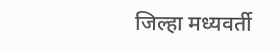जिल्हा मध्यवर्ती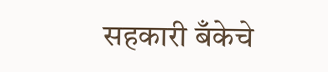सहकारी बँकेचे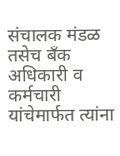संचालक मंडळ तसेच बँक अधिकारी व कर्मचारी यांचेमार्फत त्यांना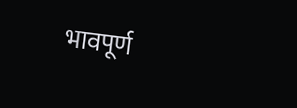भावपूर्ण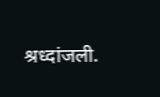श्रध्दांजली.